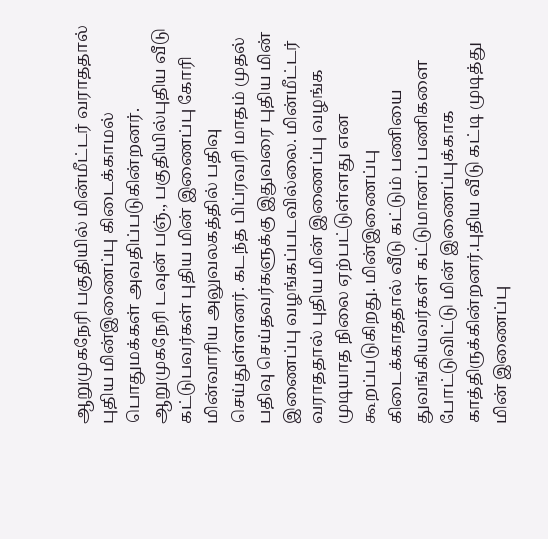ஆறுமுகநேரி பகுதியில் மின்மீட்டர் வராததால் புதிய மின்இணைப்பு கிடைக்காமல் பொதுமக்கள் அவதிப்படுகின்றனர்.
ஆறுமுகநேரி டவுன் பஞ்., பகுதியில்புதிய வீடு கட்டுபவர்கள் புதிய மின் இணைப்பு கோரி மின்வாரிய அலுவலகத்தில் பதிவு செய்துள்ளனர். கடந்த பிப்ரவரி மாதம் முதல் பதிவு செய்தவர்களுக்கு இதுவரை புதிய மின் இணைப்பு வழங்கப்படவில்லை. மின்மீட்டர் வராததால் புதிய மின் இணைப்பு வழங்க முடியாத நிலை ஏற்பட்டுள்ளது என கூறப்படுகிறது. மின்இணைப்பு கிடைக்காததால் வீடு கட்டும் பணியை துவங்கியவர்கள் கட்டுமானப் பணிகளை போட்டுவிட்டு மின் இணைப்புக்காக காத்திருக்கின்றனர்.புதிய வீடு கட்டி முடித்து மின் இணைப்பு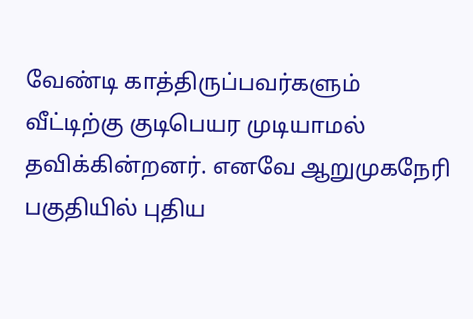வேண்டி காத்திருப்பவர்களும் வீட்டிற்கு குடிபெயர முடியாமல் தவிக்கின்றனர். எனவே ஆறுமுகநேரி பகுதியில் புதிய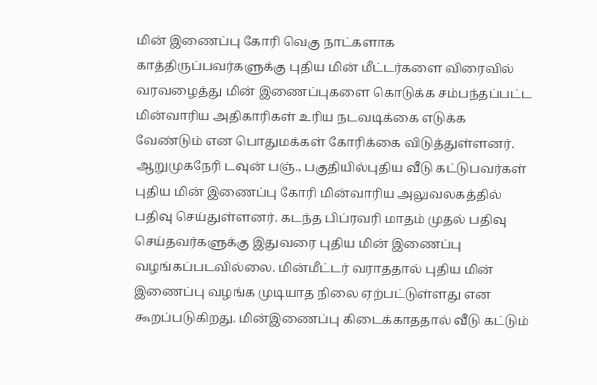மின் இணைப்பு கோரி வெகு நாட்களாக காத்திருப்பவர்களுக்கு புதிய மின் மீட்டர்களை விரைவில் வரவழைத்து மின் இணைப்புகளை கொடுக்க சம்பந்தப்பட்ட மின்வாரிய அதிகாரிகள் உரிய நடவடிக்கை எடுக்க வேண்டும் என பொதுமக்கள் கோரிக்கை விடுத்துள்ளனர்.
ஆறுமுகநேரி டவுன் பஞ்., பகுதியில்புதிய வீடு கட்டுபவர்கள் புதிய மின் இணைப்பு கோரி மின்வாரிய அலுவலகத்தில் பதிவு செய்துள்ளனர். கடந்த பிப்ரவரி மாதம் முதல் பதிவு செய்தவர்களுக்கு இதுவரை புதிய மின் இணைப்பு வழங்கப்படவில்லை. மின்மீட்டர் வராததால் புதிய மின் இணைப்பு வழங்க முடியாத நிலை ஏற்பட்டுள்ளது என கூறப்படுகிறது. மின்இணைப்பு கிடைக்காததால் வீடு கட்டும்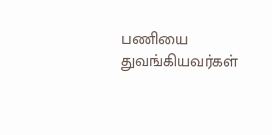பணியை துவங்கியவர்கள்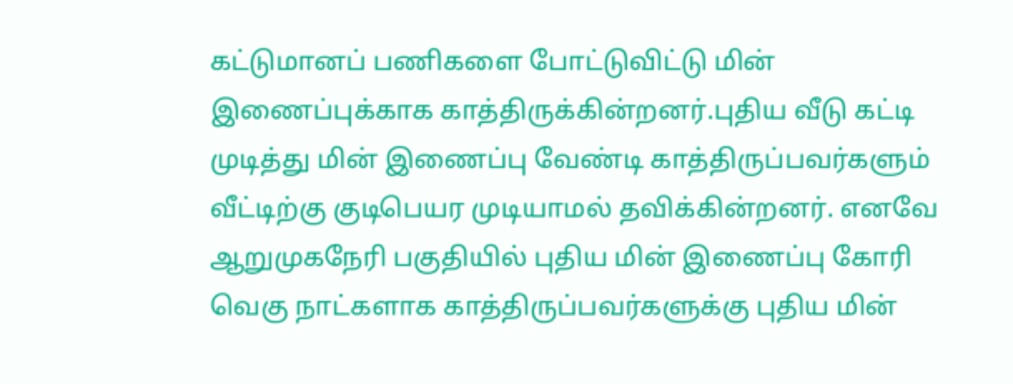கட்டுமானப் பணிகளை போட்டுவிட்டு மின் இணைப்புக்காக காத்திருக்கின்றனர்.புதிய வீடு கட்டி முடித்து மின் இணைப்பு வேண்டி காத்திருப்பவர்களும் வீட்டிற்கு குடிபெயர முடியாமல் தவிக்கின்றனர். எனவே ஆறுமுகநேரி பகுதியில் புதிய மின் இணைப்பு கோரி வெகு நாட்களாக காத்திருப்பவர்களுக்கு புதிய மின்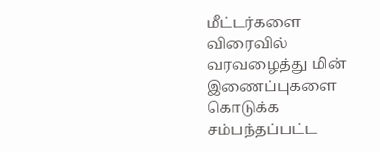மீட்டர்களை விரைவில் வரவழைத்து மின் இணைப்புகளை கொடுக்க சம்பந்தப்பட்ட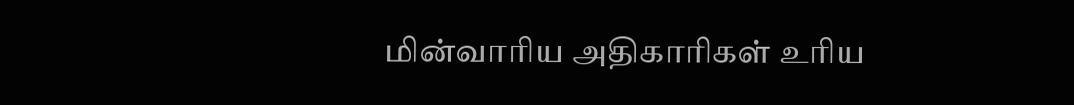மின்வாரிய அதிகாரிகள் உரிய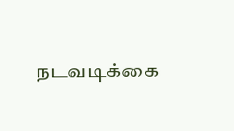நடவடிக்கை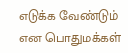எடுக்க வேண்டும் என பொதுமக்கள்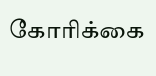கோரிக்கை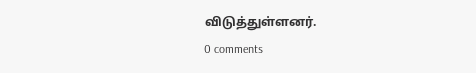விடுத்துள்ளனர்.
0 comments